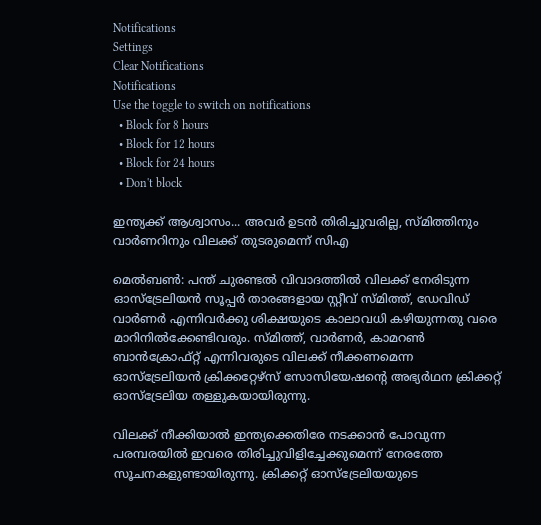Notifications
Settings
Clear Notifications
Notifications
Use the toggle to switch on notifications
  • Block for 8 hours
  • Block for 12 hours
  • Block for 24 hours
  • Don't block

ഇന്ത്യക്ക് ആശ്വാസം... അവര്‍ ഉടന്‍ തിരിച്ചുവരില്ല, സ്മിത്തിനും വാര്‍ണറിനും വിലക്ക് തുടരുമെന്ന് സിഎ

മെല്‍ബണ്‍: പന്ത് ചുരണ്ടല്‍ വിവാദത്തില്‍ വിലക്ക് നേരിടുന്ന ഓസ്‌ട്രേലിയന്‍ സൂപ്പര്‍ താരങ്ങളായ സ്റ്റീവ് സ്മിത്ത്, ഡേവിഡ് വാര്‍ണര്‍ എന്നിവര്‍ക്കു ശിക്ഷയുടെ കാലാവധി കഴിയുന്നതു വരെ മാറിനില്‍ക്കേണ്ടിവരും. സ്മിത്ത്, വാര്‍ണര്‍, കാമറണ്‍ ബാന്‍ക്രോഫ്റ്റ് എന്നിവരുടെ വിലക്ക് നീക്കണമെന്ന ഓസ്‌ട്രേലിയന്‍ ക്രിക്കറ്റേഴ്‌സ് സോസിയേഷന്റെ അഭ്യര്‍ഥന ക്രിക്കറ്റ് ഓസ്‌ട്രേലിയ തള്ളുകയായിരുന്നു.

വിലക്ക് നീക്കിയാല്‍ ഇന്ത്യക്കെതിരേ നടക്കാന്‍ പോവുന്ന പരമ്പരയില്‍ ഇവരെ തിരിച്ചുവിളിച്ചേക്കുമെന്ന് നേരത്തേ സൂചനകളുണ്ടായിരുന്നു. ക്രിക്കറ്റ് ഓസ്‌ട്രേലിയയുടെ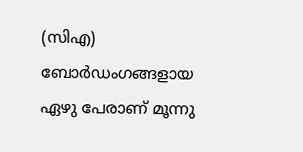(സിഎ) ബോര്‍ഡംഗങ്ങളായ ഏഴു പേരാണ് മൂന്നു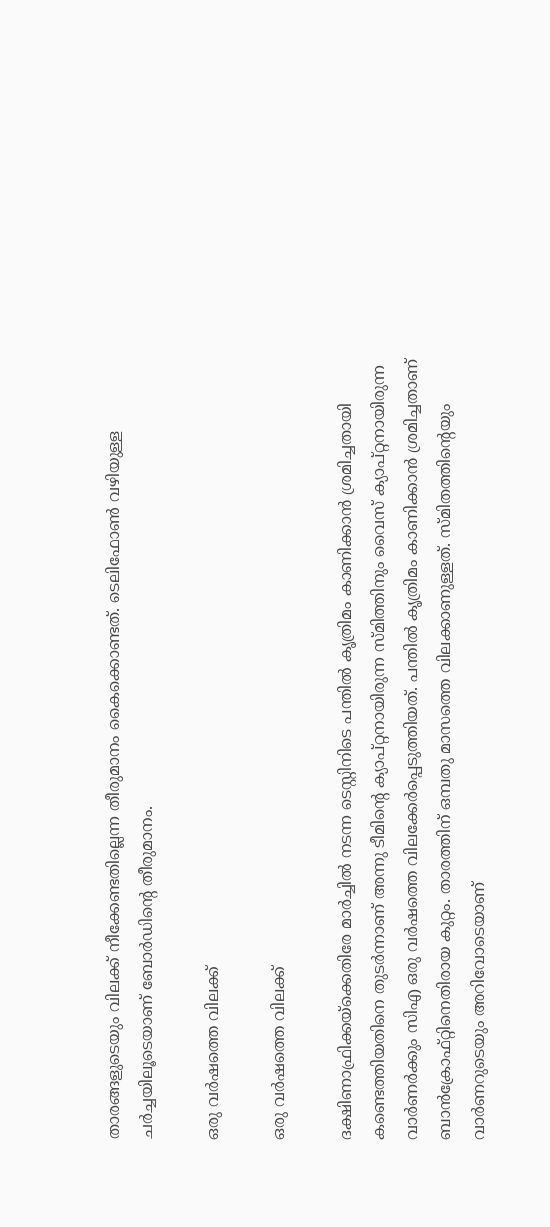താരങ്ങളുടെയും വിലക്ക് നീക്കേണ്ടതില്ലെന്ന തീരുമാനം കൈക്കൊണ്ടത്. ടെലിഫോണ്‍ വഴിയുള്ള ചര്‍ച്ചയിലൂടെയാണ് ബോര്‍ഡിന്റെ തീരുമാനം.

ഒരു വര്‍ഷത്തെ വിലക്ക്

ഒരു വര്‍ഷത്തെ വിലക്ക്

ദക്ഷിണാഫ്രിക്കയ്‌ക്കെതിരേ മാര്‍ച്ചില്‍ നടന്ന ടെസ്റ്റിനിടെ പന്തില്‍ കൃത്രിമം കാണിക്കാന്‍ ശ്രമിച്ചതായി കണ്ടെത്തിയതിനെ തുടര്‍ന്നാണ് അന്നു ടീമിന്റെ ക്യാപ്റ്റനായിരുന്ന സ്മിത്തിനും വൈസ് ക്യാപ്റ്റനായിരുന്ന വാര്‍ണര്‍ക്കും സിഎ ഒരു വര്‍ഷത്തെ വിലക്കേര്‍പ്പെടുത്തിയത്. പന്തില്‍ കൃത്രിമം കാണിക്കാന്‍ ശ്രമിച്ചതാണ് ബാന്‍ക്രോഫ്റ്റിനെതിരായ കുറ്റം. താരത്തിന് ഒമ്പതു മാസത്തെ വിലക്കാണുള്ളത്. സ്മിതത്തിന്റെയും വാര്‍ണറുടെയും അറിവോടെയാണ്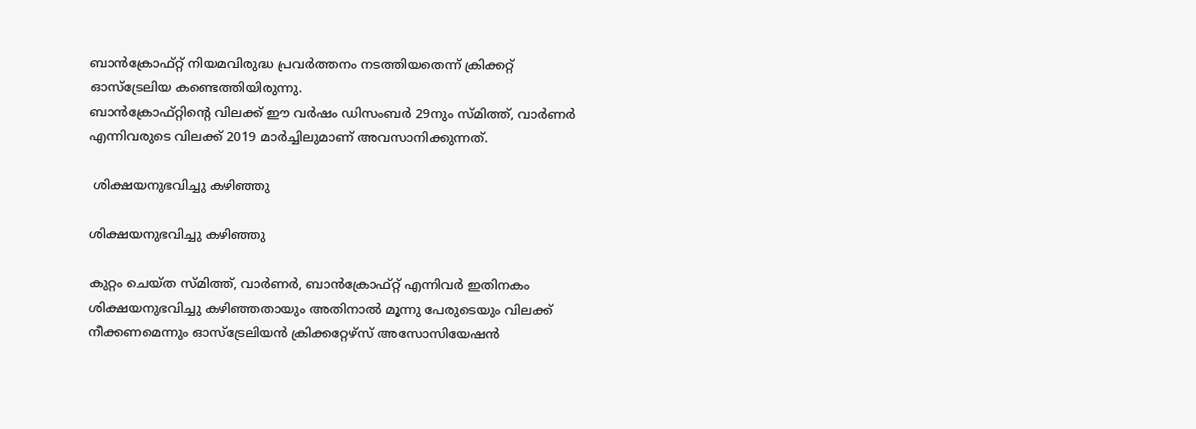ബാന്‍ക്രോഫ്റ്റ് നിയമവിരുദ്ധ പ്രവര്‍ത്തനം നടത്തിയതെന്ന് ക്രിക്കറ്റ് ഓസ്‌ട്രേലിയ കണ്ടെത്തിയിരുന്നു.
ബാന്‍ക്രോഫ്റ്റിന്റെ വിലക്ക് ഈ വര്‍ഷം ഡിസംബര്‍ 29നും സ്മിത്ത്, വാര്‍ണര്‍ എന്നിവരുടെ വിലക്ക് 2019 മാര്‍ച്ചിലുമാണ് അവസാനിക്കുന്നത്.

 ശിക്ഷയനുഭവിച്ചു കഴിഞ്ഞു

ശിക്ഷയനുഭവിച്ചു കഴിഞ്ഞു

കുറ്റം ചെയ്ത സ്മിത്ത്, വാര്‍ണര്‍, ബാന്‍ക്രോഫ്റ്റ് എന്നിവര്‍ ഇതിനകം ശിക്ഷയനുഭവിച്ചു കഴിഞ്ഞതായും അതിനാല്‍ മൂന്നു പേരുടെയും വിലക്ക് നീക്കണമെന്നും ഓസ്‌ട്രേലിയന്‍ ക്രിക്കറ്റേഴ്‌സ് അസോസിയേഷന്‍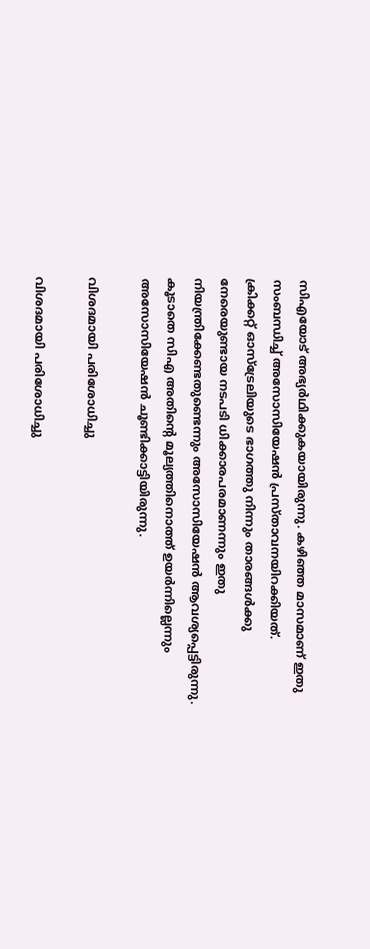സിഎയോട് അഭ്യര്‍ഥിക്കുകയായിരുന്നു. കഴിഞ്ഞ മാസമാണ് ഇതു സംബന്ധിച്ച് അസോസിയേഷന്‍ പ്രസ്താവനയിറക്കിയത്.
ക്രിക്കറ്റ് ഓസ്‌ട്രേലിയുടെ ഭാഗത്തു നിന്നും താരങ്ങള്‍ക്കു നേരെയുണ്ടായ നടപടി ധിക്കാരപരമാണന്നും ഇതു നിയന്ത്രിക്കേണ്ടതുണ്ടെന്നും അസോസിയേഷന്‍ ആവശ്യപ്പെട്ടിരുന്നു. കൂടാതെ സിഎ അതിന്റെ മൂല്യത്തിനൊത്ത് ഉയര്‍ന്നില്ലെന്നും അസോസിയേഷന്‍ ചൂണ്ടിക്കാട്ടിയിരുന്നു.

വിശദമായി പരിശോധിച്ചു

വിശദമായി പരിശോധിച്ചു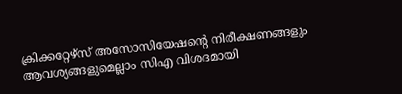ക്രിക്കറ്റേഴ്‌സ് അസോസിയേഷന്റെ നിരീക്ഷണങ്ങളും ആവശ്യങ്ങളുമെല്ലാം സിഎ വിശദമായി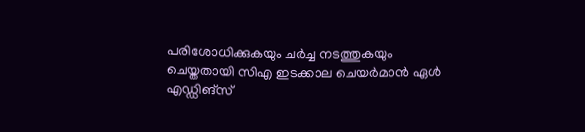പരിശോധിക്കുകയും ചര്‍ച്ച നടത്തുകയും ചെയ്തതായി സിഎ ഇടക്കാല ചെയര്‍മാന്‍ ഏള്‍ എഡ്ഡിങ്‌സ്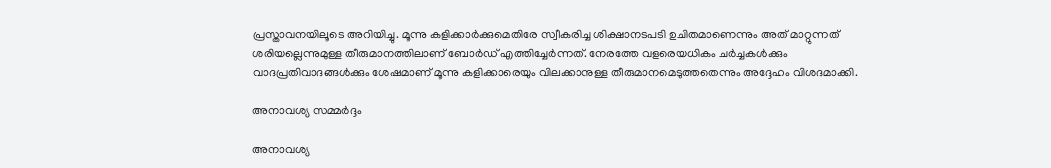പ്രസ്താവനയിലൂടെ അറിയിച്ചു. മൂന്നു കളിക്കാര്‍ക്കുമെതിരേ സ്വീകരിച്ച ശിക്ഷാനടപടി ഉചിതമാണെന്നും അത് മാറ്റുന്നത് ശരിയല്ലെന്നുമുള്ള തീരുമാനത്തിലാണ് ബോര്‍ഡ് എത്തിച്ചേര്‍ന്നത്. നേരത്തേ വളരെയധികം ചര്‍ച്ചകള്‍ക്കും വാദപ്രതിവാദങ്ങള്‍ക്കും ശേഷമാണ് മൂന്നു കളിക്കാരെയും വിലക്കാനുള്ള തീരുമാനമെടുത്തതെന്നും അദ്ദേഹം വിശദമാക്കി.

അനാവശ്യ സമ്മര്‍ദ്ദം

അനാവശ്യ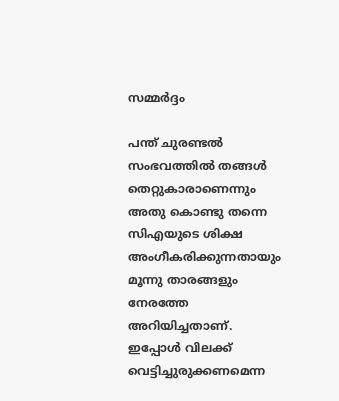സമ്മര്‍ദ്ദം

പന്ത് ചുരണ്ടല്‍ സംഭവത്തില്‍ തങ്ങള്‍ തെറ്റുകാരാണെന്നും അതു കൊണ്ടു തന്നെ സിഎയുടെ ശിക്ഷ അംഗീകരിക്കുന്നതായും മൂന്നു താരങ്ങളും നേരത്തേ അറിയിച്ചതാണ്. ഇപ്പോള്‍ വിലക്ക് വെട്ടിച്ചുരുക്കണമെന്ന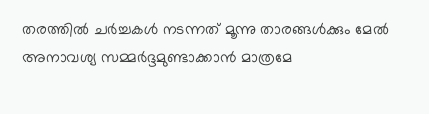തരത്തില്‍ ചര്‍ച്ചകള്‍ നടന്നത് മൂന്നു താരങ്ങള്‍ക്കും മേല്‍ അനാവശ്യ സമ്മര്‍ദ്ദമുണ്ടാക്കാന്‍ മാത്രമേ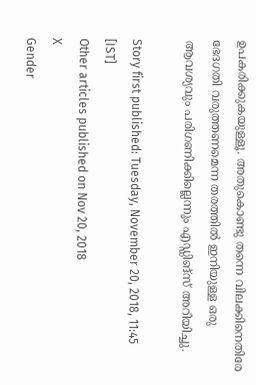ഉപകരിക്കുകയുള്ളൂ. അതുകൊണ്ടു തന്നെ വിലക്കിനെതിരേ ഭേദഗതി വരുത്തണമെന്ന തരത്തില്‍ ഇനിയുള്ള ഒരു ആവശ്യവും പരിഗണിക്കില്ലെന്നും എഡ്ഡിങ്‌സ് അറിയിച്ചു.

Story first published: Tuesday, November 20, 2018, 11:45 [IST]
Other articles published on Nov 20, 2018
X
Gender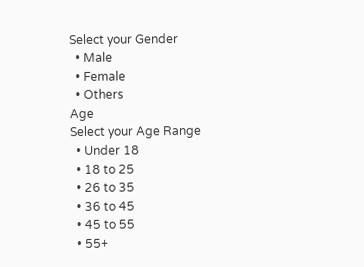Select your Gender
  • Male
  • Female
  • Others
Age
Select your Age Range
  • Under 18
  • 18 to 25
  • 26 to 35
  • 36 to 45
  • 45 to 55
  • 55+